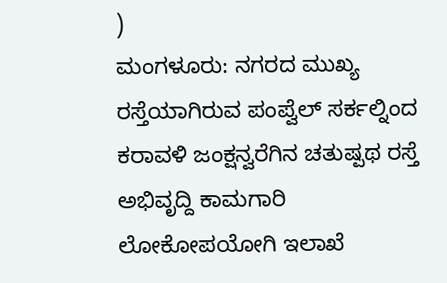)
ಮಂಗಳೂರು: ನಗರದ ಮುಖ್ಯ ರಸ್ತೆಯಾಗಿರುವ ಪಂಪ್ವೆಲ್ ಸರ್ಕಲ್ನಿಂದ ಕರಾವಳಿ ಜಂಕ್ಷನ್ವರೆಗಿನ ಚತುಷ್ಪಥ ರಸ್ತೆ ಅಭಿವೃದ್ದಿ ಕಾಮಗಾರಿ ಲೋಕೋಪಯೋಗಿ ಇಲಾಖೆ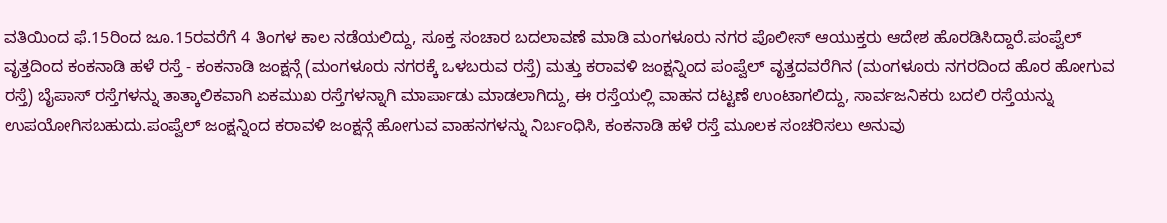ವತಿಯಿಂದ ಫೆ.15ರಿಂದ ಜೂ.15ರವರೆಗೆ 4 ತಿಂಗಳ ಕಾಲ ನಡೆಯಲಿದ್ದು, ಸೂಕ್ತ ಸಂಚಾರ ಬದಲಾವಣೆ ಮಾಡಿ ಮಂಗಳೂರು ನಗರ ಪೊಲೀಸ್ ಆಯುಕ್ತರು ಆದೇಶ ಹೊರಡಿಸಿದ್ದಾರೆ.ಪಂಪ್ವೆಲ್ ವೃತ್ತದಿಂದ ಕಂಕನಾಡಿ ಹಳೆ ರಸ್ತೆ - ಕಂಕನಾಡಿ ಜಂಕ್ಷನ್ಗೆ (ಮಂಗಳೂರು ನಗರಕ್ಕೆ ಒಳಬರುವ ರಸ್ತೆ) ಮತ್ತು ಕರಾವಳಿ ಜಂಕ್ಷನ್ನಿಂದ ಪಂಪ್ವೆಲ್ ವೃತ್ತದವರೆಗಿನ (ಮಂಗಳೂರು ನಗರದಿಂದ ಹೊರ ಹೋಗುವ ರಸ್ತೆ) ಬೈಪಾಸ್ ರಸ್ತೆಗಳನ್ನು ತಾತ್ಕಾಲಿಕವಾಗಿ ಏಕಮುಖ ರಸ್ತೆಗಳನ್ನಾಗಿ ಮಾರ್ಪಾಡು ಮಾಡಲಾಗಿದ್ದು, ಈ ರಸ್ತೆಯಲ್ಲಿ ವಾಹನ ದಟ್ಟಣೆ ಉಂಟಾಗಲಿದ್ದು, ಸಾರ್ವಜನಿಕರು ಬದಲಿ ರಸ್ತೆಯನ್ನು ಉಪಯೋಗಿಸಬಹುದು.ಪಂಪ್ವೆಲ್ ಜಂಕ್ಷನ್ನಿಂದ ಕರಾವಳಿ ಜಂಕ್ಷನ್ಗೆ ಹೋಗುವ ವಾಹನಗಳನ್ನು ನಿರ್ಬಂಧಿಸಿ, ಕಂಕನಾಡಿ ಹಳೆ ರಸ್ತೆ ಮೂಲಕ ಸಂಚರಿಸಲು ಅನುವು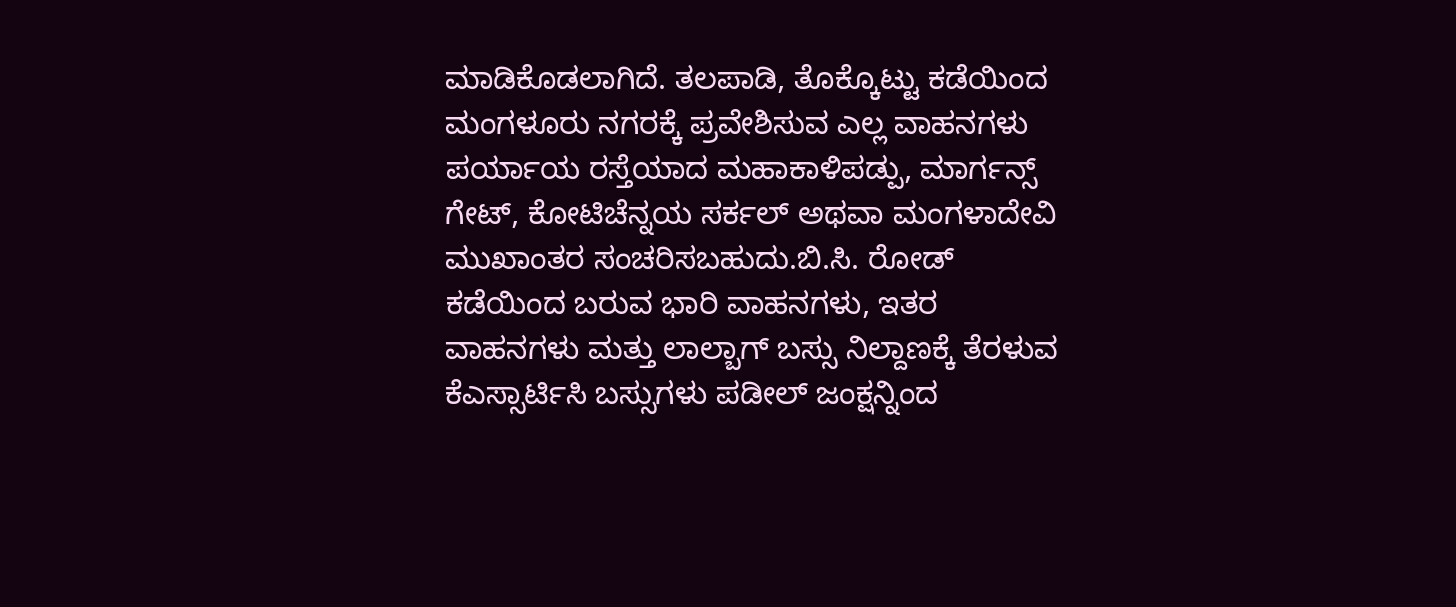ಮಾಡಿಕೊಡಲಾಗಿದೆ. ತಲಪಾಡಿ, ತೊಕ್ಕೊಟ್ಟು ಕಡೆಯಿಂದ ಮಂಗಳೂರು ನಗರಕ್ಕೆ ಪ್ರವೇಶಿಸುವ ಎಲ್ಲ ವಾಹನಗಳು ಪರ್ಯಾಯ ರಸ್ತೆಯಾದ ಮಹಾಕಾಳಿಪಡ್ಪು, ಮಾರ್ಗನ್ಸ್ ಗೇಟ್, ಕೋಟಿಚೆನ್ನಯ ಸರ್ಕಲ್ ಅಥವಾ ಮಂಗಳಾದೇವಿ ಮುಖಾಂತರ ಸಂಚರಿಸಬಹುದು.ಬಿ.ಸಿ. ರೋಡ್ ಕಡೆಯಿಂದ ಬರುವ ಭಾರಿ ವಾಹನಗಳು, ಇತರ ವಾಹನಗಳು ಮತ್ತು ಲಾಲ್ಬಾಗ್ ಬಸ್ಸು ನಿಲ್ದಾಣಕ್ಕೆ ತೆರಳುವ ಕೆಎಸ್ಸಾರ್ಟಿಸಿ ಬಸ್ಸುಗಳು ಪಡೀಲ್ ಜಂಕ್ಷನ್ನಿಂದ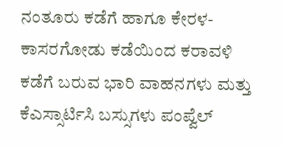ನಂತೂರು ಕಡೆಗೆ ಹಾಗೂ ಕೇರಳ- ಕಾಸರಗೋಡು ಕಡೆಯಿಂದ ಕರಾವಳಿ ಕಡೆಗೆ ಬರುವ ಭಾರಿ ವಾಹನಗಳು ಮತ್ತು ಕೆಎಸ್ಸಾರ್ಟಿಸಿ ಬಸ್ಸುಗಳು ಪಂಪ್ವೆಲ್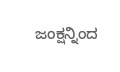ಜಂಕ್ಷನ್ನಿಂದ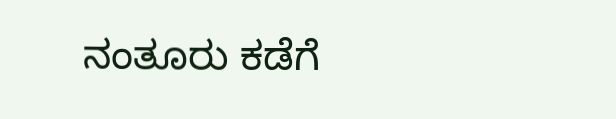ನಂತೂರು ಕಡೆಗೆ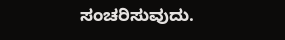ಸಂಚರಿಸುವುದು.